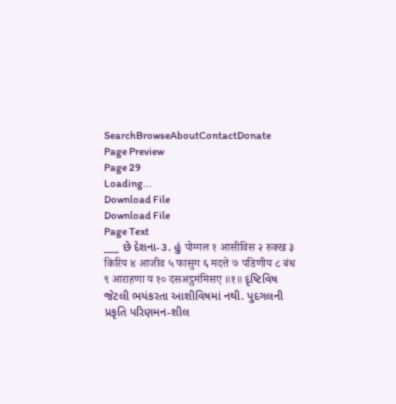SearchBrowseAboutContactDonate
Page Preview
Page 29
Loading...
Download File
Download File
Page Text
___ છે દેશના-૩. હું पोग्गल १ आसीविस २ रुक्ख ३ किरिय ४ आजीव ५ फासुग ६ मदत्ते ७ पडिणीय ८ बंध ९ आराहणा य १० दसअट्ठमंमिसए ॥१॥ દૃષ્ટિવિષ જેટલી ભયંકરતા આશીવિષમાં નથી. પુદગલની પ્રકૃતિ પરિણમન-શીલ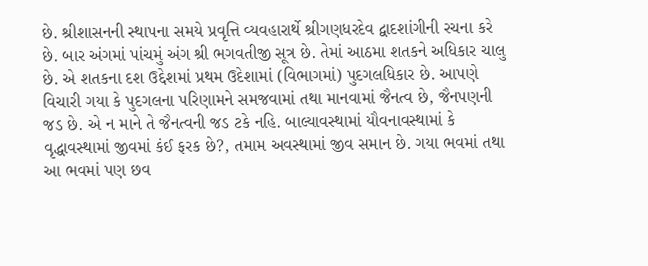છે. શ્રીશાસનની સ્થાપના સમયે પ્રવૃત્તિ વ્યવહારાર્થે શ્રીગણધરદેવ દ્વાદશાંગીની રચના કરે છે. બાર અંગમાં પાંચમું અંગ શ્રી ભગવતીજી સૂત્ર છે. તેમાં આઠમા શતકને અધિકાર ચાલુ છે. એ શતકના દશ ઉદ્દેશમાં પ્રથમ ઉદેશામાં (વિભાગમાં) પુદગલધિકાર છે. આપણે વિચારી ગયા કે પુદગલના પરિણામને સમજવામાં તથા માનવામાં જૈનત્વ છે, જૈનપણની જડ છે. એ ન માને તે જૈનત્વની જડ ટકે નહિ. બાલ્યાવસ્થામાં યૌવનાવસ્થામાં કે વૃદ્ધાવસ્થામાં જીવમાં કંઈ ફરક છે?, તમામ અવસ્થામાં જીવ સમાન છે. ગયા ભવમાં તથા આ ભવમાં પણ છવ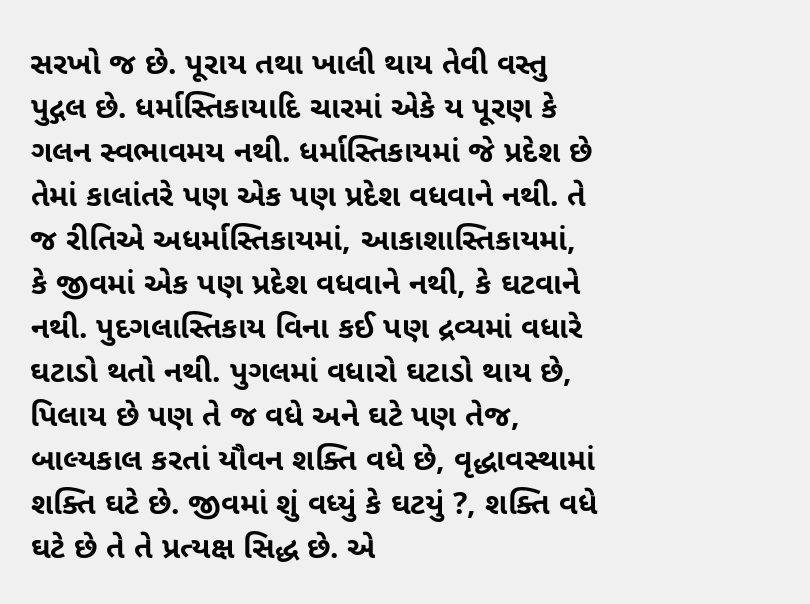સરખો જ છે. પૂરાય તથા ખાલી થાય તેવી વસ્તુ પુદ્ગલ છે. ધર્માસ્તિકાયાદિ ચારમાં એકે ય પૂરણ કે ગલન સ્વભાવમય નથી. ધર્માસ્તિકાયમાં જે પ્રદેશ છે તેમાં કાલાંતરે પણ એક પણ પ્રદેશ વધવાને નથી. તે જ રીતિએ અધર્માસ્તિકાયમાં, આકાશાસ્તિકાયમાં, કે જીવમાં એક પણ પ્રદેશ વધવાને નથી, કે ઘટવાને નથી. પુદગલાસ્તિકાય વિના કઈ પણ દ્રવ્યમાં વધારે ઘટાડો થતો નથી. પુગલમાં વધારો ઘટાડો થાય છે, પિલાય છે પણ તે જ વધે અને ઘટે પણ તેજ, બાલ્યકાલ કરતાં યૌવન શક્તિ વધે છે, વૃદ્ધાવસ્થામાં શક્તિ ઘટે છે. જીવમાં શું વધ્યું કે ઘટયું ?, શક્તિ વધે ઘટે છે તે તે પ્રત્યક્ષ સિદ્ધ છે. એ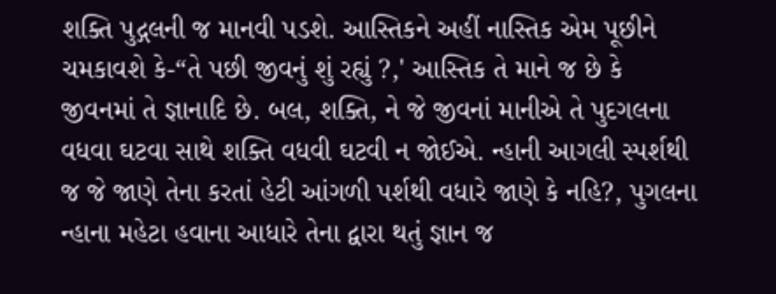શક્તિ પુદ્ગલની જ માનવી પડશે. આસ્તિકને અહીં નાસ્તિક એમ પૂછીને ચમકાવશે કે-“તે પછી જીવનું શું રહ્યું ?,' આસ્તિક તે માને જ છે કે જીવનમાં તે જ્ઞાનાદિ છે. બલ, શક્તિ, ને જે જીવનાં માનીએ તે પુદગલના વધવા ઘટવા સાથે શક્તિ વધવી ઘટવી ન જોઈએ. ન્હાની આગલી સ્પર્શથી જ જે જાણે તેના કરતાં હેટી આંગળી પર્શથી વધારે જાણે કે નહિ?, પુગલના ન્હાના મહેટા હવાના આધારે તેના દ્વારા થતું જ્ઞાન જ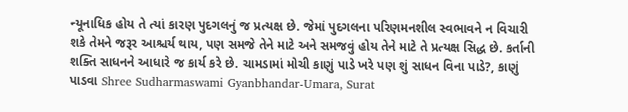ન્યૂનાધિક હોય તે ત્યાં કારણ પુદગલનું જ પ્રત્યક્ષ છે. જેમાં પુદગલના પરિણમનશીલ સ્વભાવને ન વિચારી શકે તેમને જરૂર આશ્ચર્ય થાય, પણ સમજે તેને માટે અને સમજવું હોય તેને માટે તે પ્રત્યક્ષ સિદ્ધ છે. કર્તાની શક્તિ સાધનને આધારે જ કાર્ય કરે છે. ચામડામાં મોચી કાણું પાડે ખરે પણ શું સાધન વિના પાડે?, કાણું પાડવા Shree Sudharmaswami Gyanbhandar-Umara, Surat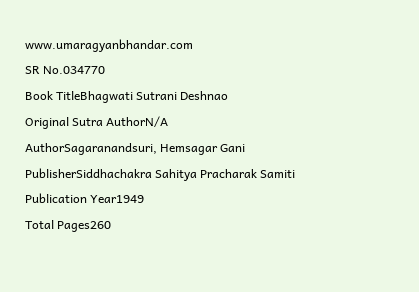www.umaragyanbhandar.com
SR No.034770
Book TitleBhagwati Sutrani Deshnao
Original Sutra AuthorN/A
AuthorSagaranandsuri, Hemsagar Gani
PublisherSiddhachakra Sahitya Pracharak Samiti
Publication Year1949
Total Pages260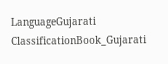LanguageGujarati
ClassificationBook_Gujarati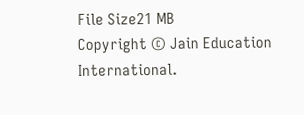File Size21 MB
Copyright © Jain Education International.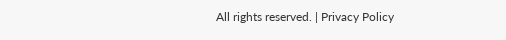All rights reserved. | Privacy Policy